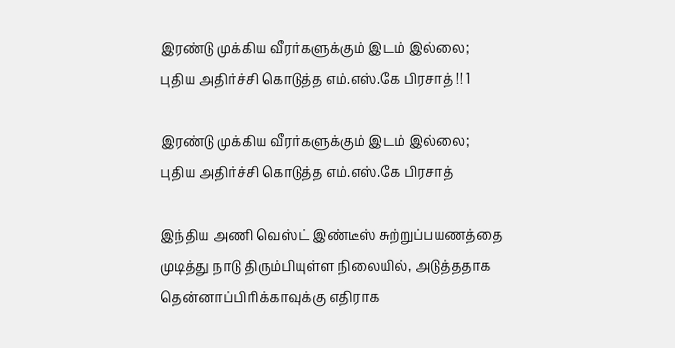இரண்டு முக்கிய வீரர்களுக்கும் இடம் இல்லை; புதிய அதிர்ச்சி கொடுத்த எம்.எஸ்.கே பிரசாத் !! 1

இரண்டு முக்கிய வீரர்களுக்கும் இடம் இல்லை; புதிய அதிர்ச்சி கொடுத்த எம்.எஸ்.கே பிரசாத்

இந்திய அணி வெஸ்ட் இண்டீஸ் சுற்றுப்பயணத்தை முடித்து நாடு திரும்பியுள்ள நிலையில், அடுத்ததாக தென்னாப்பிரிக்காவுக்கு எதிராக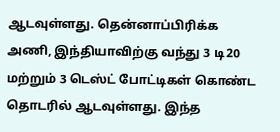ஆடவுள்ளது. தென்னாப்பிரிக்க அணி, இந்தியாவிற்கு வந்து 3 டி20 மற்றும் 3 டெஸ்ட் போட்டிகள் கொண்ட தொடரில் ஆடவுள்ளது. இந்த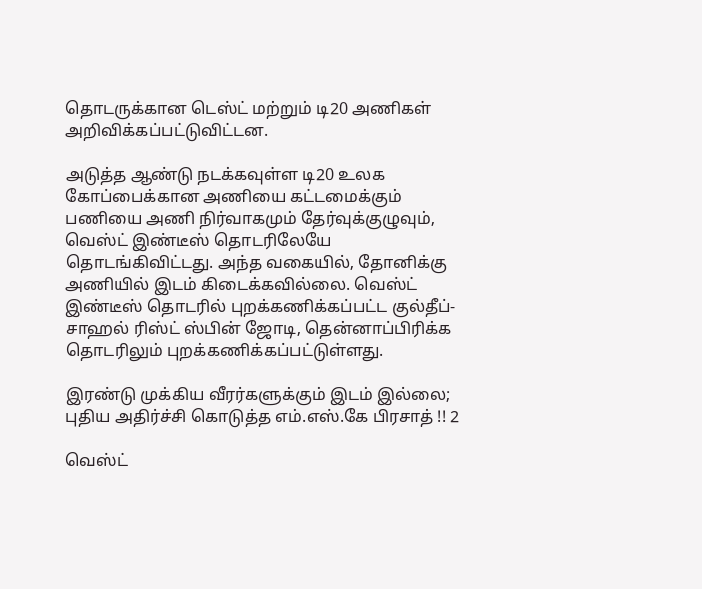தொடருக்கான டெஸ்ட் மற்றும் டி20 அணிகள் அறிவிக்கப்பட்டுவிட்டன.

அடுத்த ஆண்டு நடக்கவுள்ள டி20 உலக கோப்பைக்கான அணியை கட்டமைக்கும் பணியை அணி நிர்வாகமும் தேர்வுக்குழுவும், வெஸ்ட் இண்டீஸ் தொடரிலேயே தொடங்கிவிட்டது. அந்த வகையில், தோனிக்கு அணியில் இடம் கிடைக்கவில்லை. வெஸ்ட் இண்டீஸ் தொடரில் புறக்கணிக்கப்பட்ட குல்தீப்-சாஹல் ரிஸ்ட் ஸ்பின் ஜோடி, தென்னாப்பிரிக்க தொடரிலும் புறக்கணிக்கப்பட்டுள்ளது.

இரண்டு முக்கிய வீரர்களுக்கும் இடம் இல்லை; புதிய அதிர்ச்சி கொடுத்த எம்.எஸ்.கே பிரசாத் !! 2

வெஸ்ட்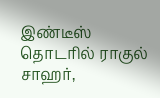இண்டீஸ் தொடரில் ராகுல் சாஹர்,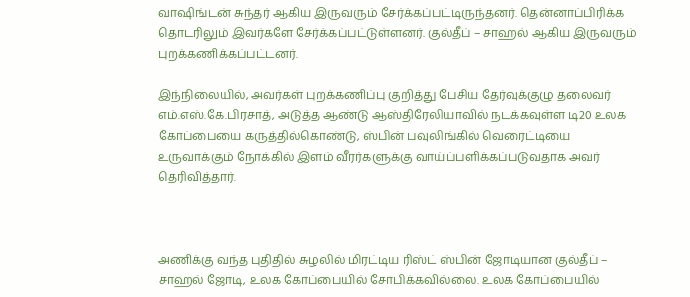வாஷிங்டன் சுந்தர் ஆகிய இருவரும் சேர்க்கப்பட்டிருந்தனர். தென்னாப்பிரிக்க தொடரிலும் இவர்களே சேர்க்கப்பட்டுள்ளனர். குல்தீப் – சாஹல் ஆகிய இருவரும் புறக்கணிக்கப்பட்டனர்.

இந்நிலையில், அவர்கள் புறக்கணிப்பு குறித்து பேசிய தேர்வுக்குழு தலைவர் எம்.எஸ்.கே.பிரசாத், அடுத்த ஆண்டு ஆஸ்திரேலியாவில் நடக்கவுள்ள டி20 உலக கோப்பையை கருத்தில்கொண்டு, ஸ்பின் பவுலிங்கில் வெரைட்டியை உருவாக்கும் நோக்கில் இளம் வீரர்களுக்கு வாய்ப்பளிக்கப்படுவதாக அவர் தெரிவித்தார்.



அணிக்கு வந்த புதிதில் சுழலில் மிரட்டிய ரிஸ்ட் ஸ்பின் ஜோடியான குல்தீப் – சாஹல் ஜோடி, உலக கோப்பையில் சோபிக்கவில்லை. உலக கோப்பையில்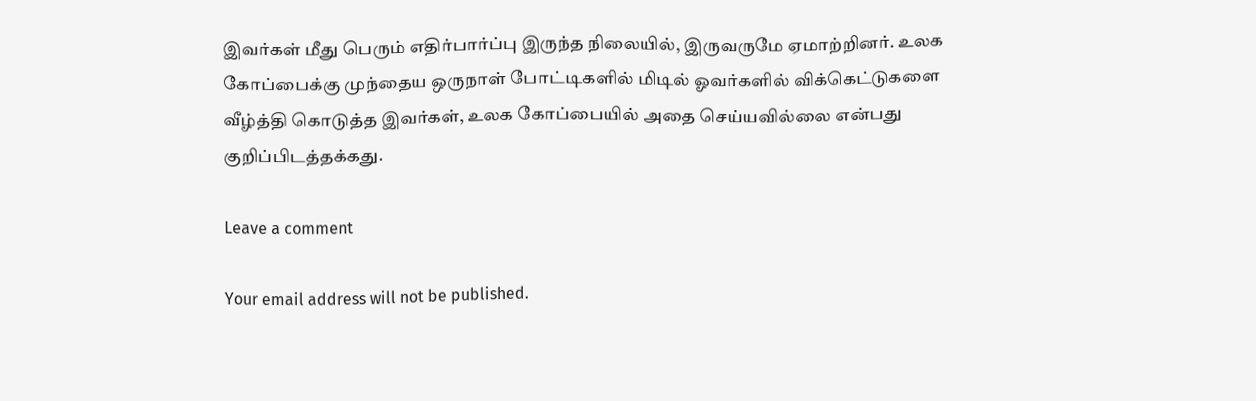இவர்கள் மீது பெரும் எதிர்பார்ப்பு இருந்த நிலையில், இருவருமே ஏமாற்றினர். உலக கோப்பைக்கு முந்தைய ஒருநாள் போட்டிகளில் மிடில் ஓவர்களில் விக்கெட்டுகளை வீழ்த்தி கொடுத்த இவர்கள், உலக கோப்பையில் அதை செய்யவில்லை என்பது குறிப்பிடத்தக்கது.

Leave a comment

Your email address will not be published.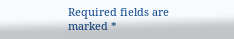Required fields are marked *